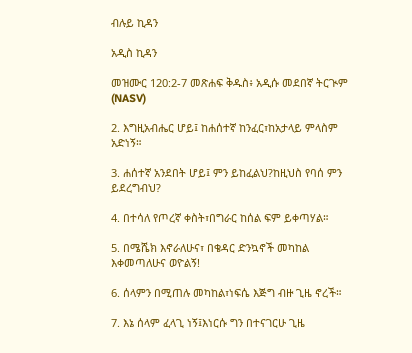ብሉይ ኪዳን

አዲስ ኪዳን

መዝሙር 120:2-7 መጽሐፍ ቅዱስ፥ አዲሱ መደበኛ ትርጒም (NASV)

2. እግዚአብሔር ሆይ፤ ከሐሰተኛ ከንፈር፣ከአታላይ ምላስም አድነኝ።

3. ሐሰተኛ አንደበት ሆይ፤ ምን ይከፈልህ?ከዚህስ የባሰ ምን ይደረግብህ?

4. በተሳለ የጦረኛ ቀስት፣በግራር ከሰል ፍም ይቀጣሃል።

5. በሜሼክ እኖራለሁና፣ በቄዳር ድንኳኖች መካከል እቀመጣለሁና ወዮልኝ!

6. ሰላምን በሚጠሉ መካከል፣ነፍሴ እጅግ ብዙ ጊዜ ኖረች።

7. እኔ ሰላም ፈላጊ ነኝ፤እነርሱ ግን በተናገርሁ ጊዜ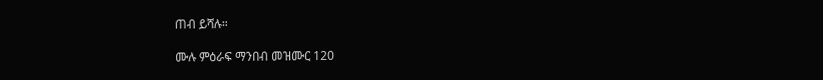ጠብ ይሻሉ።

ሙሉ ምዕራፍ ማንበብ መዝሙር 120